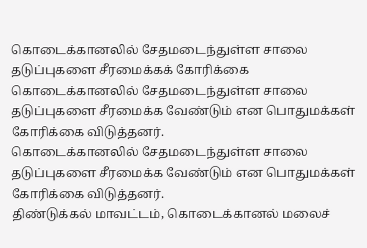கொடைக்கானலில் சேதமடைந்துள்ள சாலை தடுப்புகளை சீரமைக்கக் கோரிக்கை
கொடைக்கானலில் சேதமடைந்துள்ள சாலை தடுப்புகளை சீரமைக்க வேண்டும் என பொதுமக்கள் கோரிக்கை விடுத்தனர்.
கொடைக்கானலில் சேதமடைந்துள்ள சாலை தடுப்புகளை சீரமைக்க வேண்டும் என பொதுமக்கள் கோரிக்கை விடுத்தனர்.
திண்டுக்கல் மாவட்டம், கொடைக்கானல் மலைச்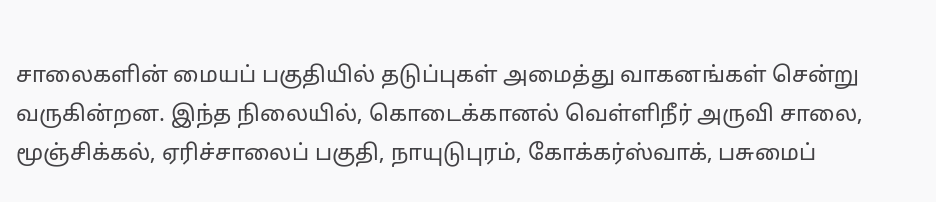சாலைகளின் மையப் பகுதியில் தடுப்புகள் அமைத்து வாகனங்கள் சென்று வருகின்றன. இந்த நிலையில், கொடைக்கானல் வெள்ளிநீர் அருவி சாலை, மூஞ்சிக்கல், ஏரிச்சாலைப் பகுதி, நாயுடுபுரம், கோக்கர்ஸ்வாக், பசுமைப்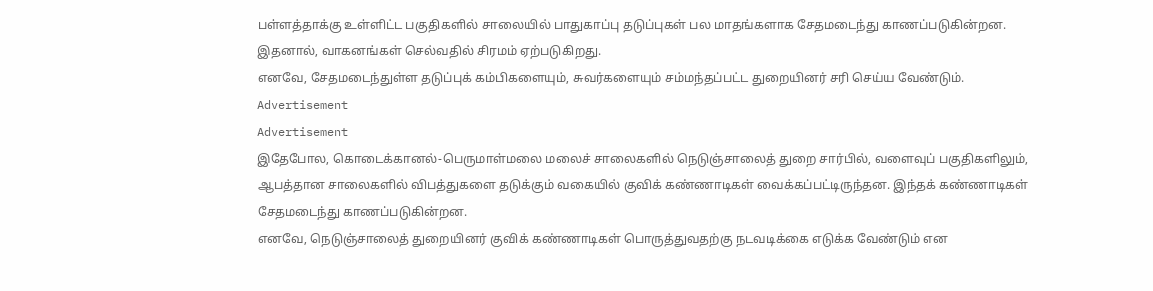பள்ளத்தாக்கு உள்ளிட்ட பகுதிகளில் சாலையில் பாதுகாப்பு தடுப்புகள் பல மாதங்களாக சேதமடைந்து காணப்படுகின்றன. இதனால், வாகனங்கள் செல்வதில் சிரமம் ஏற்படுகிறது.
எனவே, சேதமடைந்துள்ள தடுப்புக் கம்பிகளையும், சுவர்களையும் சம்மந்தப்பட்ட துறையினர் சரி செய்ய வேண்டும்.
Advertisement
Advertisement
இதேபோல, கொடைக்கானல்-பெருமாள்மலை மலைச் சாலைகளில் நெடுஞ்சாலைத் துறை சார்பில், வளைவுப் பகுதிகளிலும், ஆபத்தான சாலைகளில் விபத்துகளை தடுக்கும் வகையில் குவிக் கண்ணாடிகள் வைக்கப்பட்டிருந்தன. இந்தக் கண்ணாடிகள் சேதமடைந்து காணப்படுகின்றன.
எனவே, நெடுஞ்சாலைத் துறையினர் குவிக் கண்ணாடிகள் பொருத்துவதற்கு நடவடிக்கை எடுக்க வேண்டும் என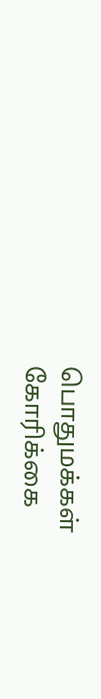பொதுமக்கள் கோரிக்கை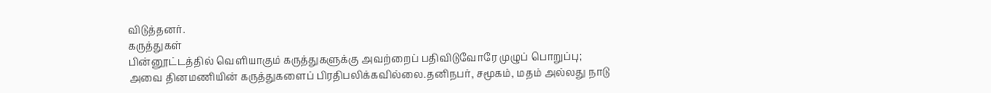விடுத்தனர்.
கருத்துகள்
பின்னூட்டத்தில் வெளியாகும் கருத்துகளுக்கு அவற்றைப் பதிவிடுவோரே முழுப் பொறுப்பு; அவை தினமணியின் கருத்துகளைப் பிரதிபலிக்கவில்லை.தனிநபர், சமூகம், மதம் அல்லது நாடு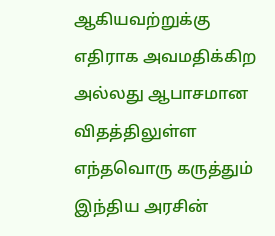ஆகியவற்றுக்கு எதிராக அவமதிக்கிற அல்லது ஆபாசமான விதத்திலுள்ள எந்தவொரு கருத்தும் இந்திய அரசின்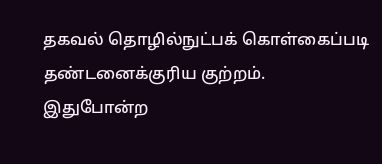தகவல் தொழில்நுட்பக் கொள்கைப்படி தண்டனைக்குரிய குற்றம். இதுபோன்ற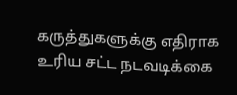கருத்துகளுக்கு எதிராக உரிய சட்ட நடவடிக்கை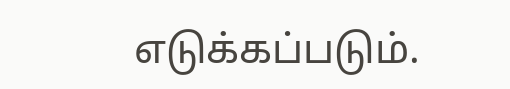எடுக்கப்படும்.